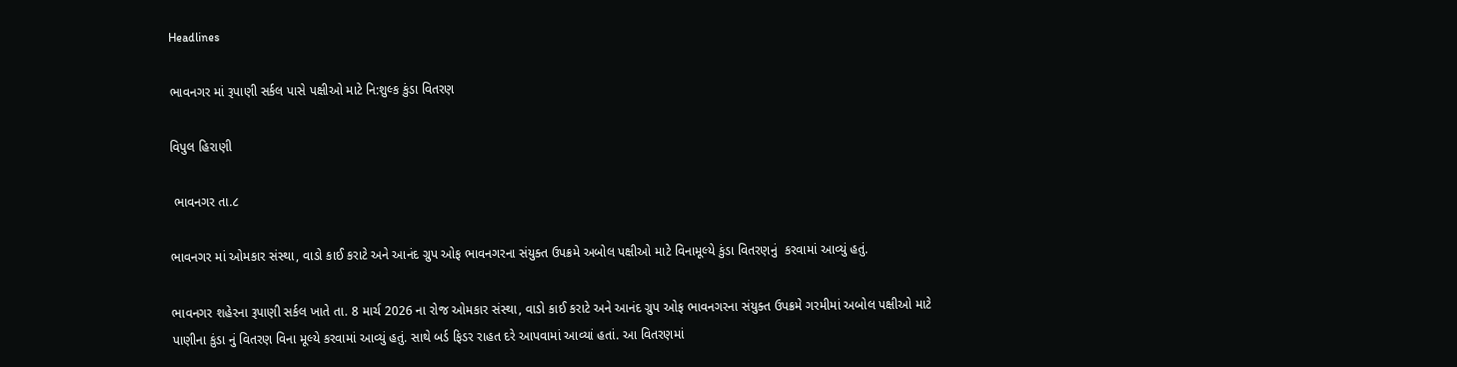Headlines

ભાવનગર માં રૂપાણી સર્કલ પાસે પક્ષીઓ માટે નિ:શુલ્ક કુંડા વિતરણ

વિપુલ હિરાણી

 ભાવનગર તા.૮

ભાવનગર માં ઓમકાર સંસ્થા, વાડો કાઈ કરાટે અને આનંદ ગ્રુપ ઓફ ભાવનગરના સંયુક્ત ઉપક્રમે અબોલ પક્ષીઓ માટે વિનામૂલ્યે કુંડા વિતરણનું  કરવામાં આવ્યું હતું.

ભાવનગર શહેરના રૂપાણી સર્કલ ખાતે તા. 8 માર્ચ 2026 ના રોજ ઓમકાર સંસ્થા, વાડો કાઈ કરાટે અને આનંદ ગ્રુપ ઓફ ભાવનગરના સંયુક્ત ઉપક્રમે ગરમીમાં અબોલ પક્ષીઓ માટે પાણીના કુંડા નું વિતરણ વિના મૂલ્યે કરવામાં આવ્યું હતું. સાથે બર્ડ ફિડર રાહત દરે આપવામાં આવ્યાં હતાં. આ વિતરણમાં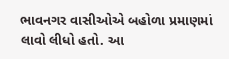ભાવનગર વાસીઓએ બહોળા પ્રમાણમાં લાવો લીધો હતો. આ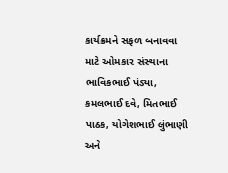કાર્યક્રમને સફળ બનાવવા માટે ઓમકાર સંસ્થાના ભાવિકભાઈ પંડ્યા, કમલભાઈ દવે, મિતભાઈ પાઠક, યોગેશભાઈ લુંભાણી અને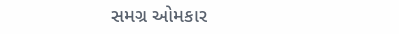સમગ્ર ઓમકાર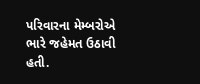પરિવારના મેમ્બરોએ ભારે જહેમત ઉઠાવી હતી.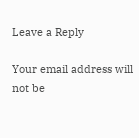Leave a Reply

Your email address will not be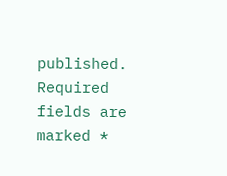published. Required fields are marked *